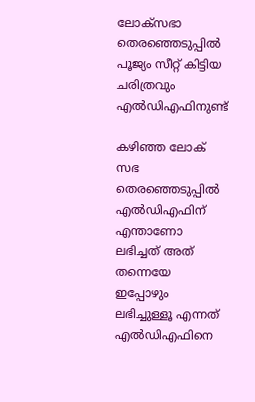ലോക്സഭാ തെരഞ്ഞെടുപ്പിൽ പൂജ്യം സീറ്റ് കിട്ടിയ ചരിത്രവും എൽഡിഎഫിനുണ്ട്

കഴിഞ്ഞ ലോക് സഭ തെരഞ്ഞെടുപ്പിൽ എൽഡിഎഫിന് എന്താണോ ലഭിച്ചത് അത് തന്നെയേ ഇപ്പോഴും ലഭിച്ചുള്ളൂ എന്നത് എൽഡിഎഫിനെ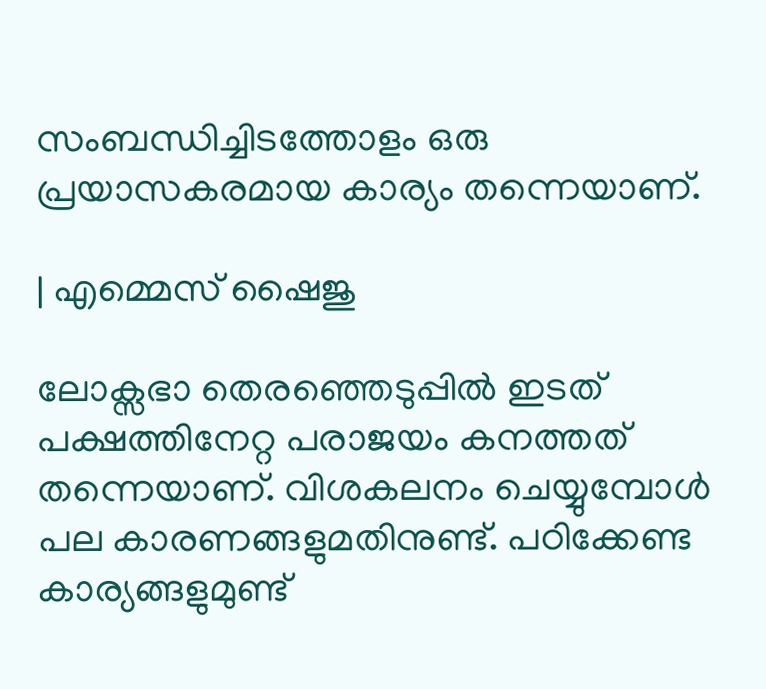സംബന്ധിച്ചിടത്തോളം ഒരു പ്രയാസകരമായ കാര്യം തന്നെയാണ്.

| എമ്മെസ് ഷൈജു

ലോക്സഭാ തെരഞ്ഞെടുപ്പിൽ ഇടത് പക്ഷത്തിനേറ്റ പരാജയം കനത്തത് തന്നെയാണ്. വിശകലനം ചെയ്യുമ്പോൾ പല കാരണങ്ങളുമതിനുണ്ട്. പഠിക്കേണ്ട കാര്യങ്ങളുമുണ്ട്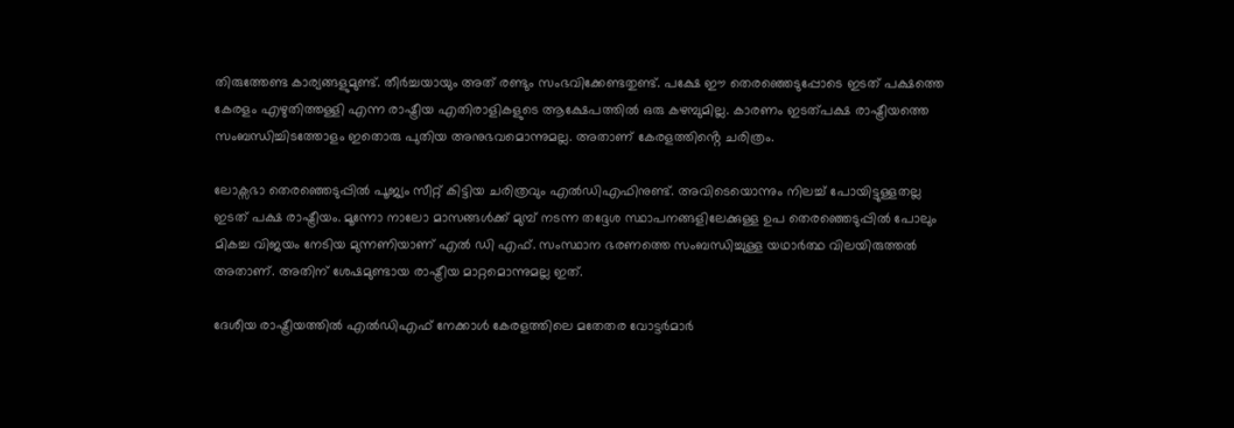തിരുത്തേണ്ട കാര്യങ്ങളുമുണ്ട്. തീർച്ചയായും അത് രണ്ടും സംഭവിക്കേണ്ടതുണ്ട്. പക്ഷേ ഈ തെരഞ്ഞെടുപ്പോടെ ഇടത് പക്ഷത്തെ കേരളം എഴുതിത്തള്ളി എന്ന രാഷ്ട്രീയ എതിരാളികളുടെ ആക്ഷേപത്തിൽ ഒരു കഴമ്പുമില്ല. കാരണം ഇടത്പക്ഷ രാഷ്ട്രീയത്തെ സംബന്ധിച്ചിടത്തോളം ഇതൊരു പുതിയ അനുഭവമൊന്നുമല്ല. അതാണ് കേരളത്തിൻ്റെ ചരിത്രം.

ലോക്സഭാ തെരഞ്ഞെടുപ്പിൽ പൂജ്യം സീറ്റ് കിട്ടിയ ചരിത്രവും എൽഡിഎഫിനുണ്ട്. അവിടെയൊന്നും നിലച്ച് പോയിട്ടുള്ളതല്ല ഇടത് പക്ഷ രാഷ്ട്രീയം. മൂന്നോ നാലോ മാസങ്ങൾക്ക് മുമ്പ് നടന്ന തദ്ദേശ സ്ഥാപനങ്ങളിലേക്കുള്ള ഉപ തെരഞ്ഞെടുപ്പിൽ പോലും മികച്ച വിജയം നേടിയ മുന്നണിയാണ് എൽ ഡി എഫ്. സംസ്ഥാന ഭരണത്തെ സംബന്ധിച്ചുള്ള യഥാർത്ഥ വിലയിരുത്തൽ അതാണ്. അതിന് ശേഷമുണ്ടായ രാഷ്ട്രീയ മാറ്റമൊന്നുമല്ല ഇത്.

ദേശീയ രാഷ്ട്രീയത്തിൽ എൽഡിഎഫ് നേക്കാൾ കേരളത്തിലെ മതേതര വോട്ടർമാർ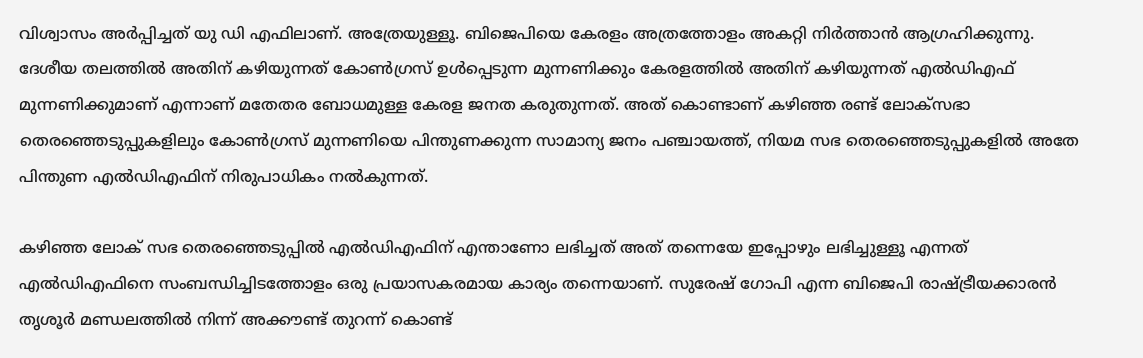വിശ്വാസം അർപ്പിച്ചത് യു ഡി എഫിലാണ്. അത്രേയുള്ളൂ. ബിജെപിയെ കേരളം അത്രത്തോളം അകറ്റി നിർത്താൻ ആഗ്രഹിക്കുന്നു. ദേശീയ തലത്തിൽ അതിന് കഴിയുന്നത് കോൺഗ്രസ് ഉൾപ്പെടുന്ന മുന്നണിക്കും കേരളത്തിൽ അതിന് കഴിയുന്നത് എൽഡിഎഫ് മുന്നണിക്കുമാണ് എന്നാണ് മതേതര ബോധമുള്ള കേരള ജനത കരുതുന്നത്. അത് കൊണ്ടാണ് കഴിഞ്ഞ രണ്ട് ലോക്സഭാ തെരഞ്ഞെടുപ്പുകളിലും കോൺഗ്രസ് മുന്നണിയെ പിന്തുണക്കുന്ന സാമാന്യ ജനം പഞ്ചായത്ത്, നിയമ സഭ തെരഞ്ഞെടുപ്പുകളിൽ അതേ പിന്തുണ എൽഡിഎഫിന് നിരുപാധികം നൽകുന്നത്.

കഴിഞ്ഞ ലോക് സഭ തെരഞ്ഞെടുപ്പിൽ എൽഡിഎഫിന് എന്താണോ ലഭിച്ചത് അത് തന്നെയേ ഇപ്പോഴും ലഭിച്ചുള്ളൂ എന്നത് എൽഡിഎഫിനെ സംബന്ധിച്ചിടത്തോളം ഒരു പ്രയാസകരമായ കാര്യം തന്നെയാണ്. സുരേഷ് ഗോപി എന്ന ബിജെപി രാഷ്ട്രീയക്കാരൻ തൃശൂർ മണ്ഡലത്തിൽ നിന്ന് അക്കൗണ്ട് തുറന്ന് കൊണ്ട്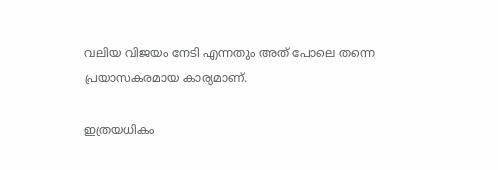വലിയ വിജയം നേടി എന്നതും അത് പോലെ തന്നെ പ്രയാസകരമായ കാര്യമാണ്.

ഇത്രയധികം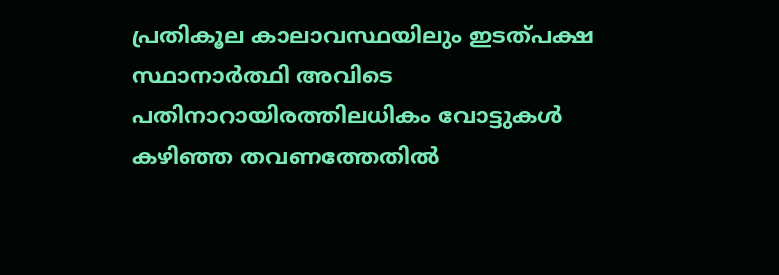പ്രതികൂല കാലാവസ്ഥയിലും ഇടത്പക്ഷ സ്ഥാനാർത്ഥി അവിടെ പതിനാറായിരത്തിലധികം വോട്ടുകൾ കഴിഞ്ഞ തവണത്തേതിൽ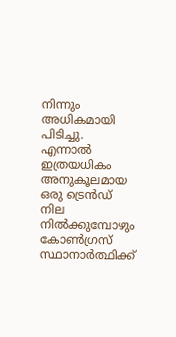നിന്നും അധികമായി പിടിച്ചു. എന്നാൽ ഇത്രയധികം അനുകൂലമായ ഒരു ട്രെൻഡ് നില നിൽക്കുമ്പോഴും കോൺഗ്രസ് സ്ഥാനാർത്ഥിക്ക്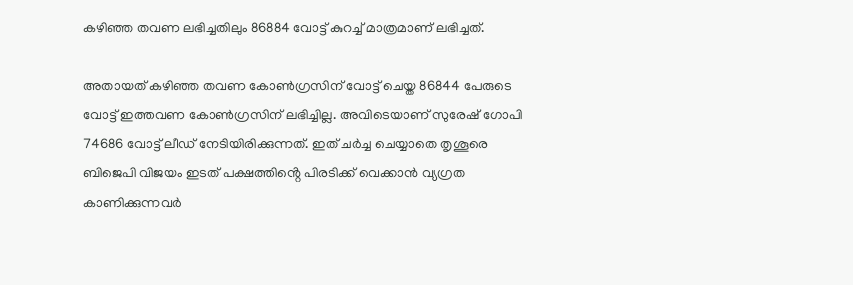കഴിഞ്ഞ തവണ ലഭിച്ചതിലും 86884 വോട്ട് കുറച്ച് മാത്രമാണ് ലഭിച്ചത്.

അതായത് കഴിഞ്ഞ തവണ കോൺഗ്രസിന് വോട്ട് ചെയ്ത 86844 പേരുടെ വോട്ട് ഇത്തവണ കോൺഗ്രസിന് ലഭിച്ചില്ല. അവിടെയാണ് സുരേഷ് ഗോപി 74686 വോട്ട് ലീഡ് നേടിയിരിക്കുന്നത്. ഇത് ചർച്ച ചെയ്യാതെ തൃശൂരെ ബിജെപി വിജയം ഇടത് പക്ഷത്തിൻ്റെ പിരടിക്ക് വെക്കാൻ വ്യഗ്രത കാണിക്കുന്നവർ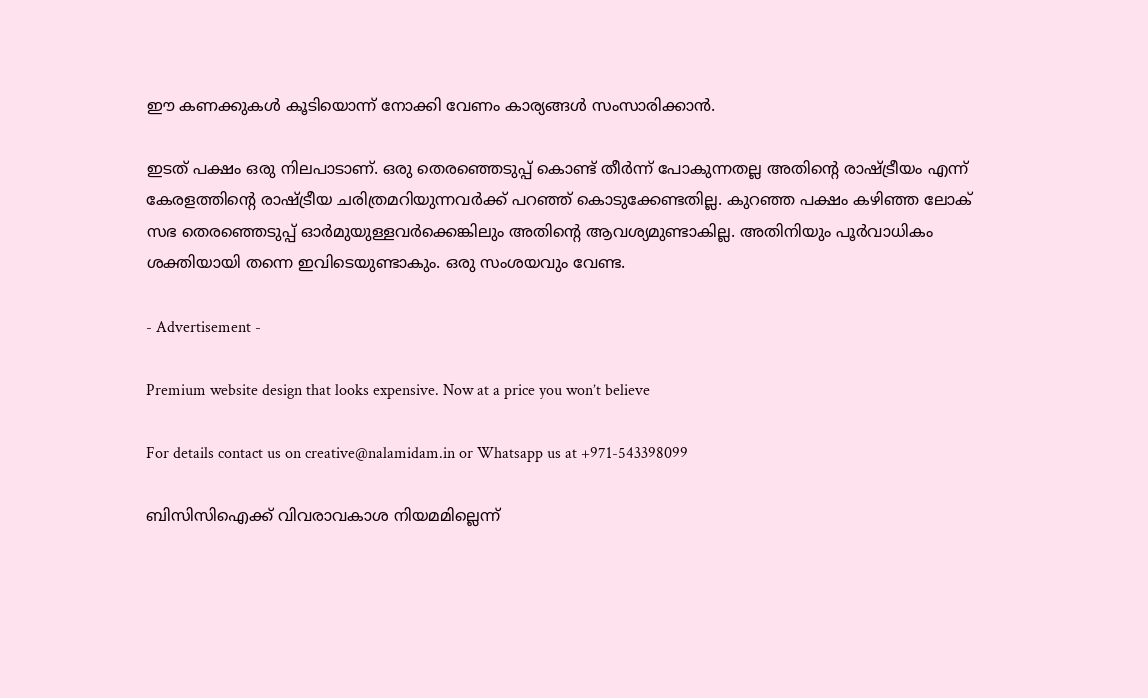ഈ കണക്കുകൾ കൂടിയൊന്ന് നോക്കി വേണം കാര്യങ്ങൾ സംസാരിക്കാൻ.

ഇടത് പക്ഷം ഒരു നിലപാടാണ്. ഒരു തെരഞ്ഞെടുപ്പ് കൊണ്ട് തീർന്ന് പോകുന്നതല്ല അതിൻ്റെ രാഷ്ട്രീയം എന്ന് കേരളത്തിൻ്റെ രാഷ്ട്രീയ ചരിത്രമറിയുന്നവർക്ക് പറഞ്ഞ് കൊടുക്കേണ്ടതില്ല. കുറഞ്ഞ പക്ഷം കഴിഞ്ഞ ലോക് സഭ തെരഞ്ഞെടുപ്പ് ഓർമുയുള്ളവർക്കെങ്കിലും അതിൻ്റെ ആവശ്യമുണ്ടാകില്ല. അതിനിയും പൂർവാധികം ശക്തിയായി തന്നെ ഇവിടെയുണ്ടാകും. ഒരു സംശയവും വേണ്ട.

- Advertisement -

Premium website design that looks expensive. Now at a price you won’t believe

For details contact us on creative@nalamidam.in or Whatsapp us at +971-543398099

ബിസിസിഐക്ക് വിവരാവകാശ നിയമമില്ലെന്ന്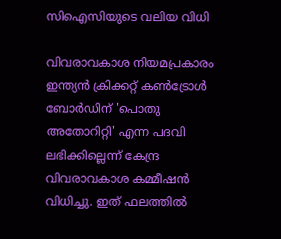സിഐസിയുടെ വലിയ വിധി

വിവരാവകാശ നിയമപ്രകാരം ഇന്ത്യൻ ക്രിക്കറ്റ് കൺട്രോൾ ബോർഡിന് 'പൊതു അതോറിറ്റി' എന്ന പദവി ലഭിക്കില്ലെന്ന് കേന്ദ്ര വിവരാവകാശ കമ്മീഷൻ വിധിച്ചു. ഇത് ഫലത്തിൽ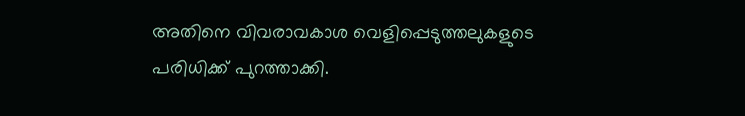അതിനെ വിവരാവകാശ വെളിപ്പെടുത്തലുകളുടെ പരിധിക്ക് പുറത്താക്കി.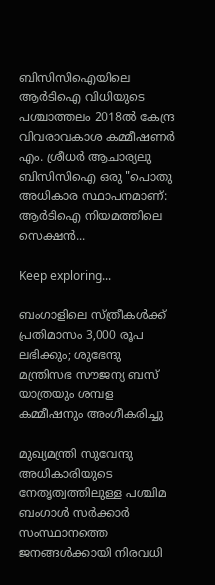ബിസിസിഐയിലെ ആർടിഐ വിധിയുടെ പശ്ചാത്തലം 2018ൽ കേന്ദ്ര വിവരാവകാശ കമ്മീഷണർ എം. ശ്രീധർ ആചാര്യലു ബിസിസിഐ ഒരു "പൊതു അധികാര സ്ഥാപനമാണ്: ആർടിഐ നിയമത്തിലെ സെക്ഷൻ...

Keep exploring...

ബംഗാളിലെ സ്ത്രീകൾക്ക് പ്രതിമാസം 3,000 രൂപ ലഭിക്കും; ശുഭേന്ദു മന്ത്രിസഭ സൗജന്യ ബസ് യാത്രയും ശമ്പള കമ്മീഷനും അംഗീകരിച്ചു

മുഖ്യമന്ത്രി സുവേന്ദു അധികാരിയുടെ നേതൃത്വത്തിലുള്ള പശ്ചിമ ബംഗാൾ സർക്കാർ സംസ്ഥാനത്തെ ജനങ്ങൾക്കായി നിരവധി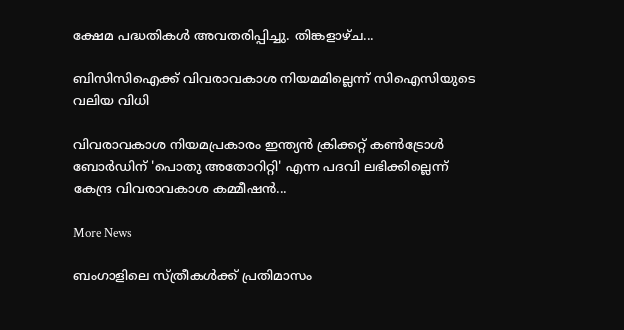ക്ഷേമ പദ്ധതികൾ അവതരിപ്പിച്ചു. തിങ്കളാഴ്‌ച...

ബിസിസിഐക്ക് വിവരാവകാശ നിയമമില്ലെന്ന് സിഐസിയുടെ വലിയ വിധി

വിവരാവകാശ നിയമപ്രകാരം ഇന്ത്യൻ ക്രിക്കറ്റ് കൺട്രോൾ ബോർഡിന് 'പൊതു അതോറിറ്റി' എന്ന പദവി ലഭിക്കില്ലെന്ന് കേന്ദ്ര വിവരാവകാശ കമ്മീഷൻ...

More News

ബംഗാളിലെ സ്ത്രീകൾക്ക് പ്രതിമാസം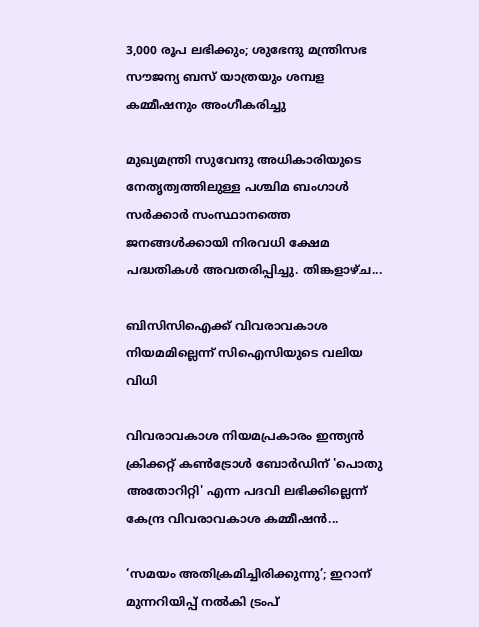3,000 രൂപ ലഭിക്കും; ശുഭേന്ദു മന്ത്രിസഭ സൗജന്യ ബസ് യാത്രയും ശമ്പള കമ്മീഷനും അംഗീകരിച്ചു

മുഖ്യമന്ത്രി സുവേന്ദു അധികാരിയുടെ നേതൃത്വത്തിലുള്ള പശ്ചിമ ബംഗാൾ സർക്കാർ സംസ്ഥാനത്തെ ജനങ്ങൾക്കായി നിരവധി ക്ഷേമ പദ്ധതികൾ അവതരിപ്പിച്ചു. തിങ്കളാഴ്‌ച...

ബിസിസിഐക്ക് വിവരാവകാശ നിയമമില്ലെന്ന് സിഐസിയുടെ വലിയ വിധി

വിവരാവകാശ നിയമപ്രകാരം ഇന്ത്യൻ ക്രിക്കറ്റ് കൺട്രോൾ ബോർഡിന് 'പൊതു അതോറിറ്റി' എന്ന പദവി ലഭിക്കില്ലെന്ന് കേന്ദ്ര വിവരാവകാശ കമ്മീഷൻ...

‘സമയം അതിക്രമിച്ചിരിക്കുന്നു’; ഇറാന് മുന്നറിയിപ്പ് നൽകി ട്രംപ്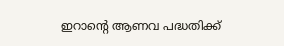ഇറാൻ്റെ ആണവ പദ്ധതിക്ക്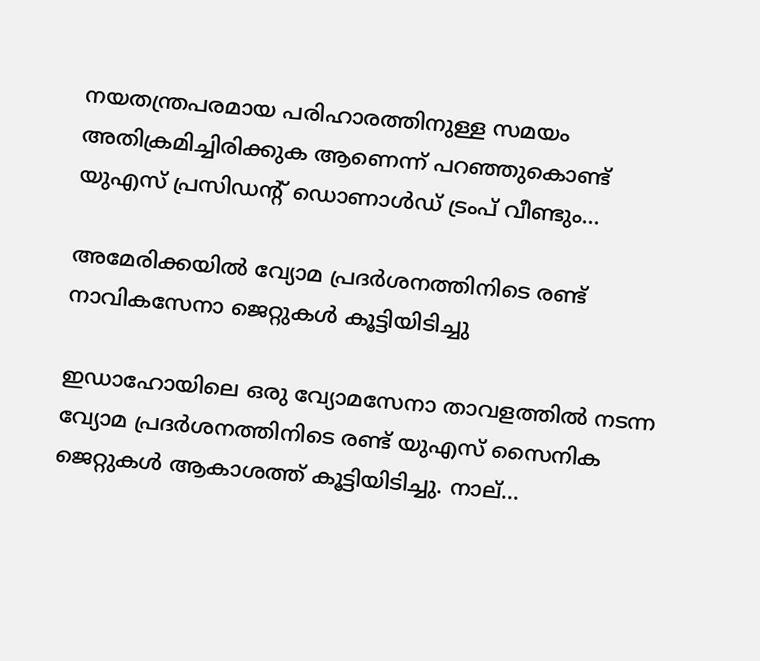നയതന്ത്രപരമായ പരിഹാരത്തിനുള്ള സമയം അതിക്രമിച്ചിരിക്കുക ആണെന്ന് പറഞ്ഞുകൊണ്ട് യുഎസ് പ്രസിഡന്റ് ഡൊണാൾഡ് ട്രംപ് വീണ്ടും...

അമേരിക്കയിൽ വ്യോമ പ്രദർശനത്തിനിടെ രണ്ട് നാവികസേനാ ജെറ്റുകൾ കൂട്ടിയിടിച്ചു

ഇഡാഹോയിലെ ഒരു വ്യോമസേനാ താവളത്തിൽ നടന്ന വ്യോമ പ്രദർശനത്തിനിടെ രണ്ട് യുഎസ് സൈനിക ജെറ്റുകൾ ആകാശത്ത് കൂട്ടിയിടിച്ചു. നാല്...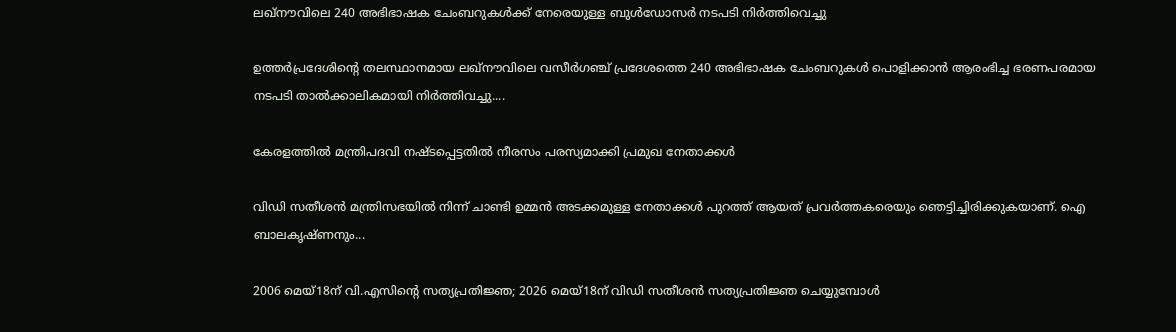ലഖ്‌നൗവിലെ 240 അഭിഭാഷക ചേംബറുകൾക്ക് നേരെയുള്ള ബുൾഡോസർ നടപടി നിർത്തിവെച്ചു

ഉത്തർപ്രദേശിൻ്റെ തലസ്ഥാനമായ ലഖ്‌നൗവിലെ വസീർഗഞ്ച് പ്രദേശത്തെ 240 അഭിഭാഷക ചേംബറുകൾ പൊളിക്കാൻ ആരംഭിച്ച ഭരണപരമായ നടപടി താൽക്കാലികമായി നിർത്തിവച്ചു....

കേരളത്തിൽ മന്ത്രിപദവി നഷ്‌ടപ്പെട്ടതിൽ നീരസം പരസ്യമാക്കി പ്രമുഖ നേതാക്കൾ

വിഡി സതീശന്‍ മന്ത്രിസഭയില്‍ നിന്ന് ചാണ്ടി ഉമ്മന്‍ അടക്കമുള്ള നേതാക്കള്‍ പുറത്ത് ആയത് പ്രവർത്തകരെയും ഞെട്ടിച്ചിരിക്കുകയാണ്. ഐ ബാലകൃഷ്‌ണനും...

2006 മെയ്18ന് വി.എസിന്‍റെ സത്യപ്രതിജ്ഞ; 2026 മെയ്18ന് വിഡി സതീശൻ സത്യപ്രതിജ്ഞ ചെയ്യുമ്പോൾ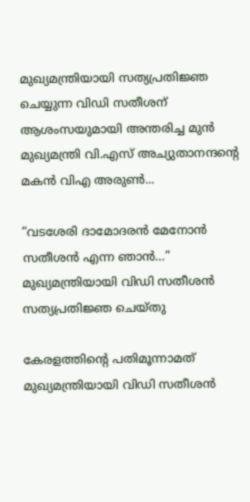മുഖ്യമന്ത്രിയായി സത്യപ്രതിജ്ഞ ചെയ്യുന്ന വിഡി സതീശന് ആശംസയുമായി അന്തരിച്ച മുന്‍ മുഖ്യമന്ത്രി വി.എസ് അച്യുതാനന്ദൻ്റെ മകന്‍ വിഎ അരുണ്‍...

“വടശേരി ദാമോദരന്‍ മേനോന്‍ സതീശന്‍ എന്ന ഞാന്‍…” മുഖ്യമന്ത്രിയായി വിഡി സതീശന്‍ സത്യപ്രതിജ്ഞ ചെയ്‌തു

കേരളത്തിൻ്റെ പതിമൂന്നാമത് മുഖ്യമന്ത്രിയായി വിഡി സതീശന്‍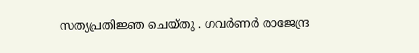സത്യപ്രതിജ്ഞ ചെയ്‌തു . ഗവര്‍ണര്‍ രാജേന്ദ്ര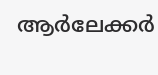ആര്‍ലേക്കര്‍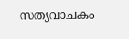സത്യവാചകം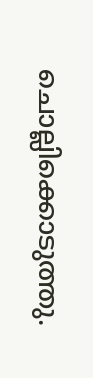ചൊല്ലിക്കൊടുത്തു.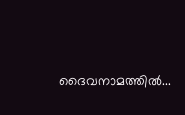ദൈവനാമത്തിൽ...